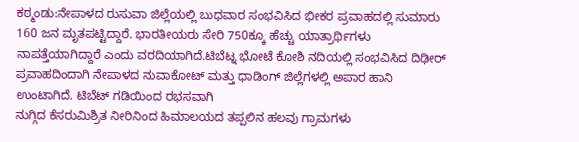ಕಠ್ಮಂಡು:ನೇಪಾಳದ ರುಸುವಾ ಜಿಲ್ಲೆಯಲ್ಲಿ ಬುಧವಾರ ಸಂಭವಿಸಿದ ಭೀಕರ ಪ್ರವಾಹದಲ್ಲಿ ಸುಮಾರು 160 ಜನ ಮೃತಪಟ್ಟಿದ್ದಾರೆ. ಭಾರತೀಯರು ಸೇರಿ 750ಕ್ಕೂ ಹೆಚ್ಚು ಯಾತ್ರಾರ್ಥಿಗಳು ನಾಪತ್ತೆಯಾಗಿದ್ದಾರೆ ಎಂದು ವರದಿಯಾಗಿದೆ.ಟಿಬೆಟ್ನ ಭೋಟೆ ಕೋಶಿ ನದಿಯಲ್ಲಿ ಸಂಭವಿಸಿದ ದಿಢೀರ್ ಪ್ರವಾಹದಿಂದಾಗಿ ನೇಪಾಳದ ನುವಾಕೋಟ್ ಮತ್ತು ಧಾಡಿಂಗ್ ಜಿಲ್ಲೆಗಳಲ್ಲಿ ಅಪಾರ ಹಾನಿ ಉಂಟಾಗಿದೆ. ಟಿಬೆಟ್ ಗಡಿಯಿಂದ ರಭಸವಾಗಿ
ನುಗ್ಗಿದ ಕೆಸರುಮಿಶ್ರಿತ ನೀರಿನಿಂದ ಹಿಮಾಲಯದ ತಪ್ಪಲಿನ ಹಲವು ಗ್ರಾಮಗಳು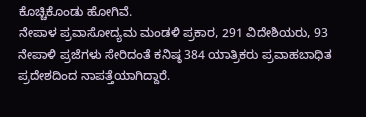ಕೊಚ್ಚಿಕೊಂಡು ಹೋಗಿವೆ.
ನೇಪಾಳ ಪ್ರವಾಸೋದ್ಯಮ ಮಂಡಳಿ ಪ್ರಕಾರ, 291 ವಿದೇಶಿಯರು, 93 ನೇಪಾಳಿ ಪ್ರಜೆಗಳು ಸೇರಿದಂತೆ ಕನಿಷ್ಠ 384 ಯಾತ್ರಿಕರು ಪ್ರವಾಹಬಾಧಿತ ಪ್ರದೇಶದಿಂದ ನಾಪತ್ತೆಯಾಗಿದ್ದಾರೆ.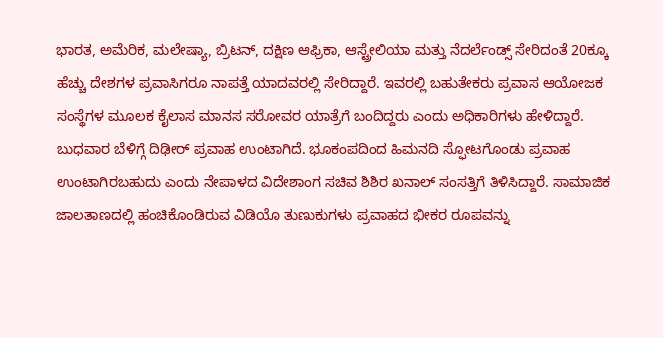ಭಾರತ, ಅಮೆರಿಕ, ಮಲೇಷ್ಯಾ, ಬ್ರಿಟನ್, ದಕ್ಷಿಣ ಆಫ್ರಿಕಾ, ಆಸ್ಟ್ರೇಲಿಯಾ ಮತ್ತು ನೆದರ್ಲೆಂಡ್ಸ್ ಸೇರಿದಂತೆ 20ಕ್ಕೂ ಹೆಚ್ಚು ದೇಶಗಳ ಪ್ರವಾಸಿಗರೂ ನಾಪತ್ತೆ ಯಾದವರಲ್ಲಿ ಸೇರಿದ್ದಾರೆ. ಇವರಲ್ಲಿ ಬಹುತೇಕರು ಪ್ರವಾಸ ಆಯೋಜಕ ಸಂಸ್ಥೆಗಳ ಮೂಲಕ ಕೈಲಾಸ ಮಾನಸ ಸರೋವರ ಯಾತ್ರೆಗೆ ಬಂದಿದ್ದರು ಎಂದು ಅಧಿಕಾರಿಗಳು ಹೇಳಿದ್ದಾರೆ.
ಬುಧವಾರ ಬೆಳಿಗ್ಗೆ ದಿಢೀರ್ ಪ್ರವಾಹ ಉಂಟಾಗಿದೆ. ಭೂಕಂಪದಿಂದ ಹಿಮನದಿ ಸ್ಫೋಟಗೊಂಡು ಪ್ರವಾಹ ಉಂಟಾಗಿರಬಹುದು ಎಂದು ನೇಪಾಳದ ವಿದೇಶಾಂಗ ಸಚಿವ ಶಿಶಿರ ಖನಾಲ್ ಸಂಸತ್ತಿಗೆ ತಿಳಿಸಿದ್ದಾರೆ. ಸಾಮಾಜಿಕ ಜಾಲತಾಣದಲ್ಲಿ ಹಂಚಿಕೊಂಡಿರುವ ವಿಡಿಯೊ ತುಣುಕುಗಳು ಪ್ರವಾಹದ ಭೀಕರ ರೂಪವನ್ನು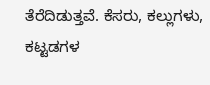ತೆರೆದಿಡುತ್ತವೆ. ಕೆಸರು, ಕಲ್ಲುಗಳು, ಕಟ್ಟಡಗಳ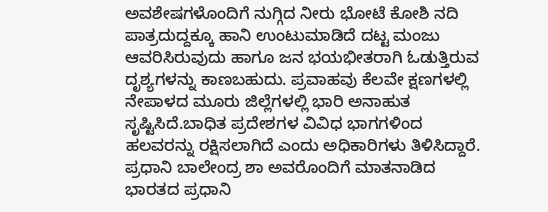ಅವಶೇಷಗಳೊಂದಿಗೆ ನುಗ್ಗಿದ ನೀರು ಭೋಟೆ ಕೋಶಿ ನದಿ ಪಾತ್ರದುದ್ದಕ್ಕೂ ಹಾನಿ ಉಂಟುಮಾಡಿದೆ ದಟ್ಟ ಮಂಜು ಆವರಿಸಿರುವುದು ಹಾಗೂ ಜನ ಭಯಭೀತರಾಗಿ ಓಡುತ್ತಿರುವ ದೃಶ್ಯಗಳನ್ನು ಕಾಣಬಹುದು. ಪ್ರವಾಹವು ಕೆಲವೇ ಕ್ಷಣಗಳಲ್ಲಿ ನೇಪಾಳದ ಮೂರು ಜಿಲ್ಲೆಗಳಲ್ಲಿ ಭಾರಿ ಅನಾಹುತ ಸೃಷ್ಟಿಸಿದೆ.ಬಾಧಿತ ಪ್ರದೇಶಗಳ ವಿವಿಧ ಭಾಗಗಳಿಂದ ಹಲವರನ್ನು ರಕ್ಷಿಸಲಾಗಿದೆ ಎಂದು ಅಧಿಕಾರಿಗಳು ತಿಳಿಸಿದ್ದಾರೆ.
ಪ್ರಧಾನಿ ಬಾಲೇಂದ್ರ ಶಾ ಅವರೊಂದಿಗೆ ಮಾತನಾಡಿದ ಭಾರತದ ಪ್ರಧಾನಿ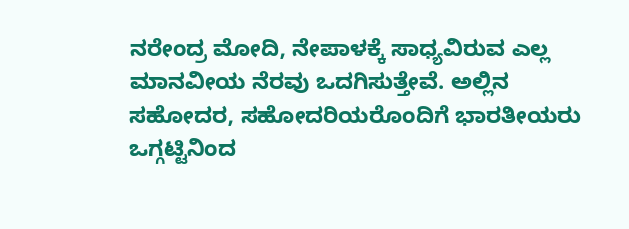ನರೇಂದ್ರ ಮೋದಿ, ನೇಪಾಳಕ್ಕೆ ಸಾಧ್ಯವಿರುವ ಎಲ್ಲ ಮಾನವೀಯ ನೆರವು ಒದಗಿಸುತ್ತೇವೆ. ಅಲ್ಲಿನ ಸಹೋದರ, ಸಹೋದರಿಯರೊಂದಿಗೆ ಭಾರತೀಯರು ಒಗ್ಗಟ್ಟಿನಿಂದ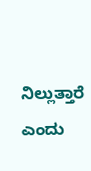ನಿಲ್ಲುತ್ತಾರೆ ಎಂದು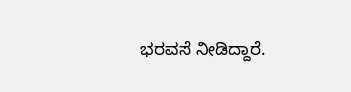ಭರವಸೆ ನೀಡಿದ್ದಾರೆ.